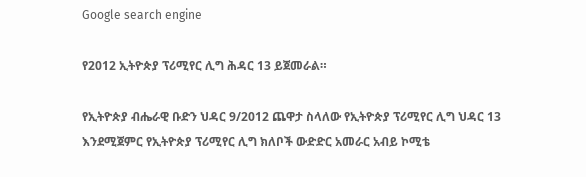Google search engine

የ2012 ኢትዮጵያ ፕሪሚየር ሊግ ሕዳር 13 ይጀመራል።

የኢትዮጵያ ብሔራዊ ቡድን ህዳር 9/2012 ጨዋታ ስላለው የኢትዮጵያ ፕሪሚየር ሊግ ህዳር 13 እንደሚጀምር የኢትዮጵያ ፕሪሚየር ሊግ ክለቦች ውድድር አመራር አብይ ኮሚቴ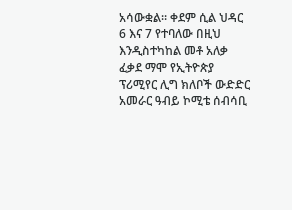አሳውቋል። ቀደም ሲል ህዳር 6 እና 7 የተባለው በዚህ እንዲስተካከል መቶ አለቃ ፈቃደ ማሞ የኢትዮጵያ ፕሪሚየር ሊግ ክለቦች ውድድር አመራር ዓብይ ኮሚቴ ሰብሳቢ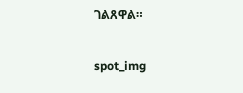ገልጸዋል።

spot_img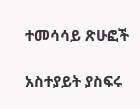ተመሳሳይ ጽሁፎች

አስተያይት ያስፍሩ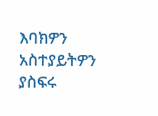እባክዎን አስተያይትዎን ያስፍሩ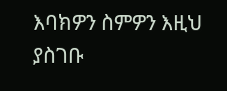እባክዎን ስምዎን እዚህ ያስገቡ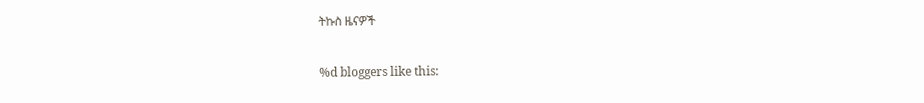ትኩስ ዜናዎች

%d bloggers like this: